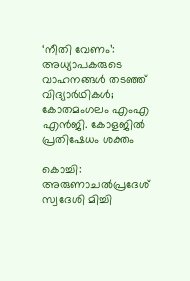‘നീതി വേണം’: അധ്യാപകരുടെ വാഹനങ്ങള്‍ തടഞ്ഞ് വിദ്യാര്‍ഥികള്‍; കോതമംഗലം എംഎ എന്‍ജി. കോളജില്‍ പ്രതിഷേധം ശക്തം

കൊച്ചി: അരുണാചല്‍പ്രദേശ് സ്വദേശി മിച്ചി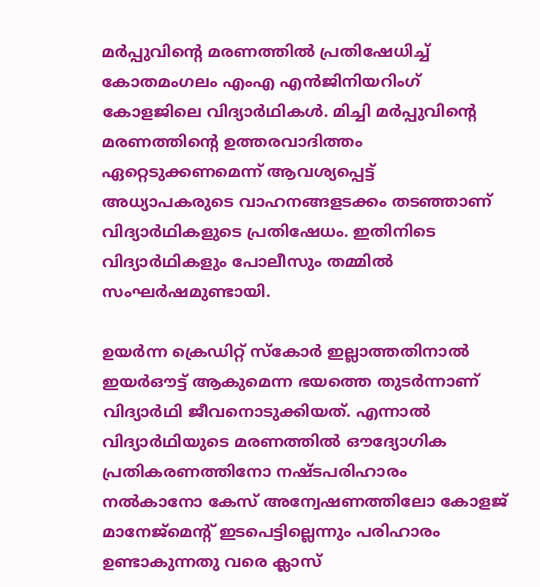മര്‍പ്പുവിന്‍റെ മരണത്തില്‍ പ്രതിഷേധിച്ച് കോതമംഗലം എംഎ എന്‍ജിനിയറിംഗ് കോളജിലെ വിദ്യാര്‍ഥികള്‍. മിച്ചി മര്‍പ്പുവിന്‍റെ മരണത്തിന്‍റെ ഉത്തരവാദിത്തം ഏറ്റെടുക്കണമെന്ന് ആവശ്യപ്പെട്ട് അധ്യാപകരുടെ വാഹനങ്ങളടക്കം തടഞ്ഞാണ് വിദ്യാര്‍ഥികളുടെ പ്രതിഷേധം. ഇതിനിടെ വിദ്യാര്‍ഥികളും പോലീസും തമ്മില്‍ സംഘര്‍ഷമുണ്ടായി.

ഉയര്‍ന്ന ക്രെഡിറ്റ് സ്‌കോര്‍ ഇല്ലാത്തതിനാല്‍ ഇയര്‍ഔട്ട് ആകുമെന്ന ഭയത്തെ തുടര്‍ന്നാണ് വിദ്യാര്‍ഥി ജീവനൊടുക്കിയത്. എന്നാല്‍ വിദ്യാര്‍ഥിയുടെ മരണത്തില്‍ ഔദ്യോഗിക പ്രതികരണത്തിനോ നഷ്ടപരിഹാരം നല്‍കാനോ കേസ് അന്വേഷണത്തിലോ കോളജ് മാനേജ്‌മെന്‍റ് ഇടപെട്ടില്ലെന്നും പരിഹാരം ഉണ്ടാകുന്നതു വരെ ക്ലാസ്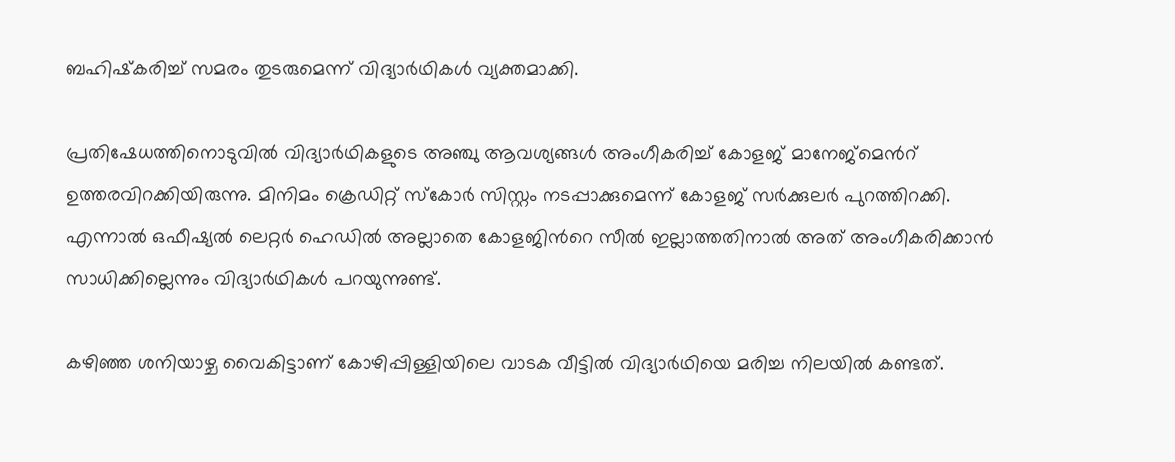ബഹിഷ്‌കരിച്ച് സമരം തുടരുമെന്ന് വിദ്യാര്‍ഥികള്‍ വ്യക്തമാക്കി.

പ്രതിഷേധത്തിനൊടുവില്‍ വിദ്യാര്‍ഥികളുടെ അഞ്ചു ആവശ്യങ്ങള്‍ അംഗീകരിച്ച് കോളജ് മാനേജ്‌മെന്‍റ് ഉത്തരവിറക്കിയിരുന്നു. മിനിമം ക്രെഡിറ്റ് സ്‌കോര്‍ സിസ്റ്റം നടപ്പാക്കുമെന്ന് കോളജ് സര്‍ക്കുലര്‍ പുറത്തിറക്കി. എന്നാല്‍ ഒഫീഷ്യല്‍ ലെറ്റര്‍ ഹെഡില്‍ അല്ലാതെ കോളജിന്‍റെ സീല്‍ ഇല്ലാത്തതിനാല്‍ അത് അംഗീകരിക്കാന്‍ സാധിക്കില്ലെന്നും വിദ്യാര്‍ഥികള്‍ പറയുന്നുണ്ട്.

കഴിഞ്ഞ ശനിയാഴ്ച വൈകിട്ടാണ് കോഴിപ്പിള്ളിയിലെ വാടക വീട്ടില്‍ വിദ്യാര്‍ഥിയെ മരിച്ച നിലയില്‍ കണ്ടത്.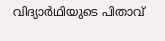വിദ്യാര്‍ഥിയുടെ പിതാവ്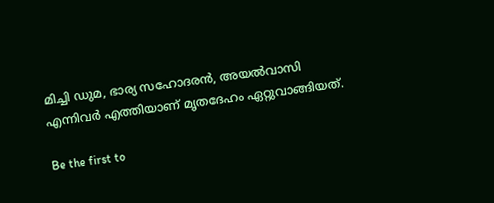മിച്ചി ഡുമ, ഭാര്യ സഹോദരന്‍, അയല്‍വാസി എന്നിവര്‍ എത്തിയാണ് മൃതദേഹം ഏറ്റുവാങ്ങിയത്.

Be the first to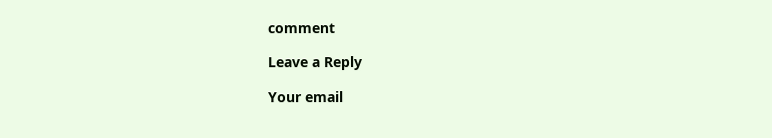comment

Leave a Reply

Your email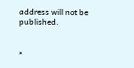address will not be published.


*